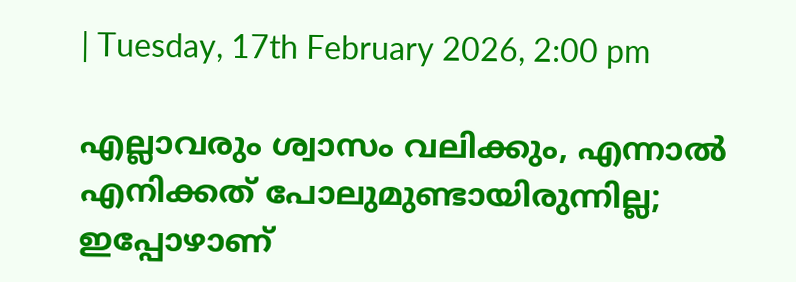| Tuesday, 17th February 2026, 2:00 pm

എല്ലാവരും ശ്വാസം വലിക്കും, എന്നാൽ എനിക്കത് പോലുമുണ്ടായിരുന്നില്ല; ഇപ്പോഴാണ്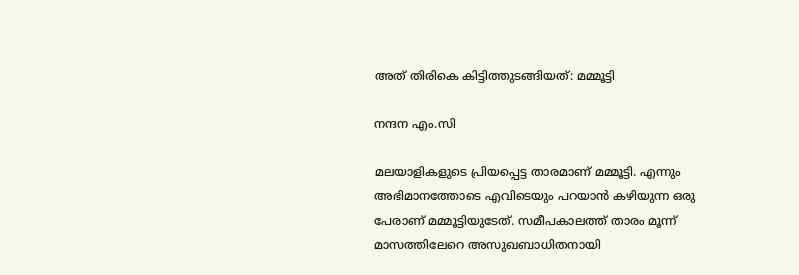അത് തിരികെ കിട്ടിത്തുടങ്ങിയത്: മമ്മൂട്ടി

നന്ദന എം.സി

മലയാളികളുടെ പ്രിയപ്പെട്ട താരമാണ് മമ്മൂട്ടി. എന്നും അഭിമാനത്തോടെ എവിടെയും പറയാൻ കഴിയുന്ന ഒരു പേരാണ് മമ്മൂട്ടിയുടേത്. സമീപകാലത്ത് താരം മൂന്ന് മാസത്തിലേറെ അസുഖബാധിതനായി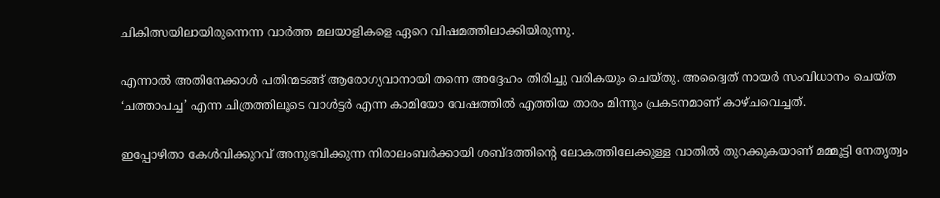ചികിത്സയിലായിരുന്നെന്ന വാർത്ത മലയാളികളെ ഏറെ വിഷമത്തിലാക്കിയിരുന്നു.

എന്നാൽ അതിനേക്കാൾ പതിന്മടങ്ങ് ആരോഗ്യവാനായി തന്നെ അദ്ദേഹം തിരിച്ചു വരികയും ചെയ്തു. അദ്വൈത് നായർ സംവിധാനം ചെയ്ത ‘ചത്താപച്ച’ എന്ന ചിത്രത്തിലൂടെ വാൾട്ടർ എന്ന കാമിയോ വേഷത്തിൽ എത്തിയ താരം മിന്നും പ്രകടനമാണ് കാഴ്ചവെച്ചത്.

ഇപ്പോഴിതാ കേൾവിക്കുറവ് അനുഭവിക്കുന്ന നിരാലംബർക്കായി ശബ്‌ദത്തിന്റെ ലോകത്തിലേക്കുള്ള വാതിൽ തുറക്കുകയാണ് മമ്മൂട്ടി നേതൃത്വം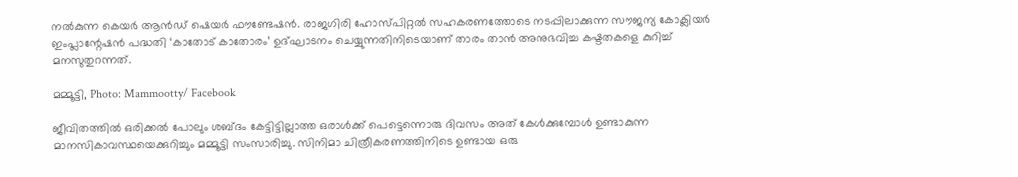നൽകുന്ന കെയർ ആൻഡ് ഷെയർ ഫൗണ്ടേഷൻ. രാജഗിരി ഹോസ്പിറ്റൽ സഹകരണത്തോടെ നടപ്പിലാക്കുന്ന സൗജന്യ കോക്ലിയർ ഇംപ്ലാന്റേഷൻ പദ്ധതി ‘കാതോട് കാതോരം’ ഉദ്ഘാടനം ചെയ്യുന്നതിനിടെയാണ് താരം താൻ അനുഭവിച്ച കഷ്ടതകളെ കുറിച്ച് മനസുതുറന്നത്‌.

മമ്മൂട്ടി, Photo: Mammootty/ Facebook

ജീവിതത്തിൽ ഒരിക്കൽ പോലും ശബ്‌ദം കേട്ടിട്ടില്ലാത്ത ഒരാൾക്ക് പെട്ടെന്നൊരു ദിവസം അത് കേൾക്കുമ്പോൾ ഉണ്ടാകുന്ന മാനസികാവസ്ഥയെക്കുറിച്ചും മമ്മൂട്ടി സംസാരിച്ചു. സിനിമാ ചിത്രീകരണത്തിനിടെ ഉണ്ടായ ഒരു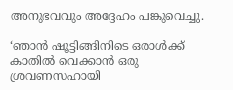അനുഭവവും അദ്ദേഹം പങ്കുവെച്ചു.

‘ഞാൻ ഷൂട്ടിങ്ങിനിടെ ഒരാൾക്ക് കാതിൽ വെക്കാൻ ഒരു ശ്രവണസഹായി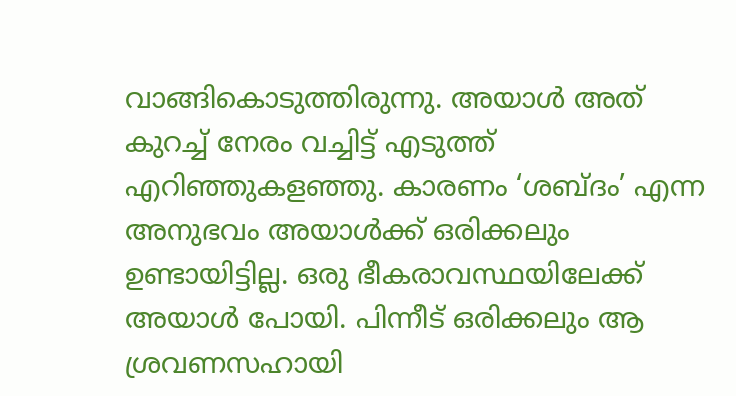വാങ്ങികൊടുത്തിരുന്നു. അയാൾ അത് കുറച്ച് നേരം വച്ചിട്ട് എടുത്ത് എറിഞ്ഞുകളഞ്ഞു. കാരണം ‘ശബ്‌ദം’ എന്ന അനുഭവം അയാൾക്ക് ഒരിക്കലും ഉണ്ടായിട്ടില്ല. ഒരു ഭീകരാവസ്ഥയിലേക്ക് അയാൾ പോയി. പിന്നീട് ഒരിക്കലും ആ ശ്രവണസഹായി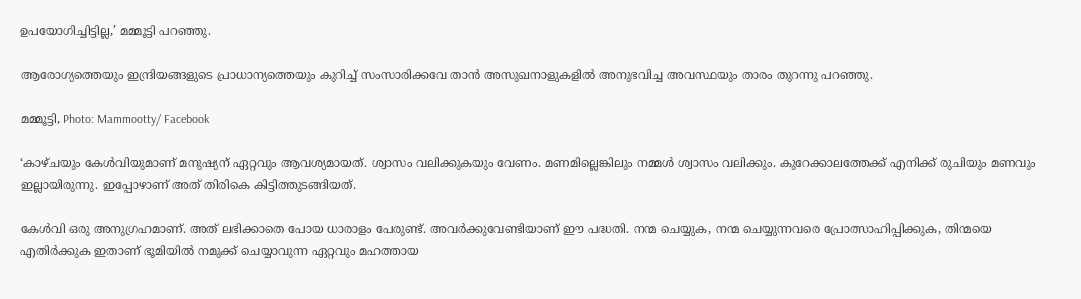ഉപയോഗിച്ചിട്ടില്ല,’ മമ്മൂട്ടി പറഞ്ഞു.

ആരോഗ്യത്തെയും ഇന്ദ്രിയങ്ങളുടെ പ്രാധാന്യത്തെയും കുറിച്ച് സംസാരിക്കവേ താൻ അസുഖനാളുകളിൽ അനുഭവിച്ച അവസ്ഥയും താരം തുറന്നു പറഞ്ഞു.

മമ്മൂട്ടി, Photo: Mammootty/ Facebook

‘കാഴ്ചയും കേൾവിയുമാണ് മനുഷ്യന് ഏറ്റവും ആവശ്യമായത്. ശ്വാസം വലിക്കുകയും വേണം. മണമില്ലെങ്കിലും നമ്മൾ ശ്വാസം വലിക്കും. കുറേക്കാലത്തേക്ക് എനിക്ക് രുചിയും മണവും ഇല്ലായിരുന്നു. ഇപ്പോഴാണ് അത് തിരികെ കിട്ടിത്തുടങ്ങിയത്.

കേൾവി ഒരു അനുഗ്രഹമാണ്. അത് ലഭിക്കാതെ പോയ ധാരാളം പേരുണ്ട്. അവർക്കുവേണ്ടിയാണ് ഈ പദ്ധതി. നന്മ ചെയ്യുക, നന്മ ചെയ്യുന്നവരെ പ്രോത്സാഹിപ്പിക്കുക, തിന്മയെ എതിർക്കുക ഇതാണ് ഭൂമിയിൽ നമുക്ക് ചെയ്യാവുന്ന ഏറ്റവും മഹത്തായ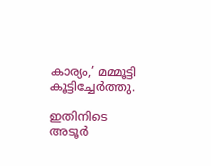കാര്യം,’ മമ്മൂട്ടി കൂട്ടിച്ചേർത്തു.

ഇതിനിടെ അടൂർ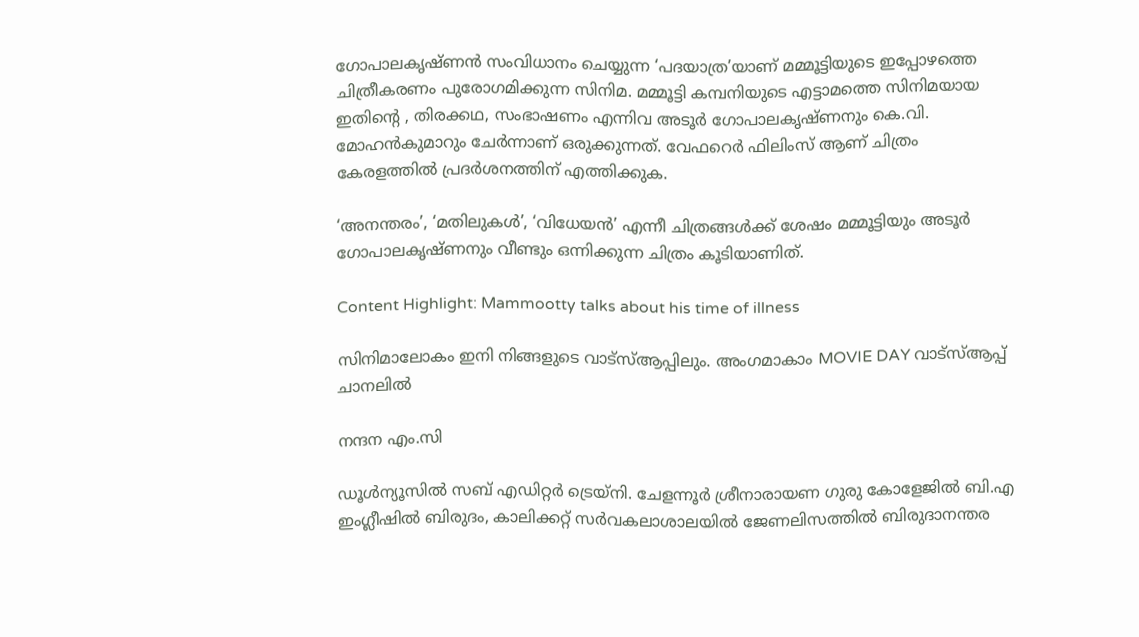ഗോപാലകൃഷ്ണൻ സംവിധാനം ചെയ്യുന്ന ‘പദയാത്ര’യാണ് മമ്മൂട്ടിയുടെ ഇപ്പോഴത്തെ ചിത്രീകരണം പുരോഗമിക്കുന്ന സിനിമ. മമ്മൂട്ടി കമ്പനിയുടെ എട്ടാമത്തെ സിനിമയായ ഇതിന്റെ , തിരക്കഥ, സംഭാഷണം എന്നിവ അടൂർ ഗോപാലകൃഷ്ണനും കെ.വി. മോഹൻകുമാറും ചേർന്നാണ് ഒരുക്കുന്നത്. വേഫറെർ ഫിലിംസ് ആണ് ചിത്രം കേരളത്തിൽ പ്രദർശനത്തിന് എത്തിക്കുക.

‘അനന്തരം’, ‘മതിലുകൾ’, ‘വിധേയൻ’ എന്നീ ചിത്രങ്ങൾക്ക് ശേഷം മമ്മൂട്ടിയും അടൂർ ഗോപാലകൃഷ്ണനും വീണ്ടും ഒന്നിക്കുന്ന ചിത്രം കൂടിയാണിത്.

Content Highlight: Mammootty talks about his time of illness

സിനിമാലോകം ഇനി നിങ്ങളുടെ വാട്സ്ആപ്പിലും. അംഗമാകാം MOVIE DAY വാട്സ്ആപ്പ് ചാനലിൽ

നന്ദന എം.സി

ഡൂള്‍ന്യൂസില്‍ സബ് എഡിറ്റര്‍ ട്രെയ്‌നി. ചേളന്നൂര്‍ ശ്രീനാരായണ ഗുരു കോളേജില്‍ ബി.എ ഇംഗ്ലീഷില്‍ ബിരുദം, കാലിക്കറ്റ് സര്‍വകലാശാലയില്‍ ജേണലിസത്തില്‍ ബിരുദാനന്തര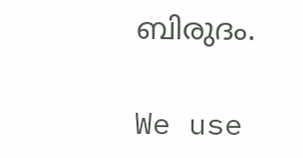ബിരുദം.

We use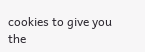cookies to give you the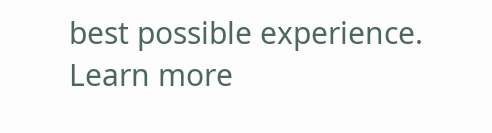best possible experience. Learn more